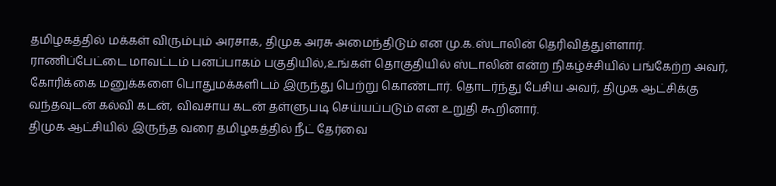தமிழகத்தில் மக்கள் விரும்பும் அரசாக, திமுக அரசு அமைந்திடும் என மு.க.ஸ்டாலின் தெரிவித்துள்ளார்.
ராணிப்பேட்டை மாவட்டம் பனப்பாகம் பகுதியில்,உங்கள் தொகுதியில் ஸ்டாலின் என்ற நிகழ்ச்சியில் பங்கேற்ற அவர், கோரிக்கை மனுக்களை பொதுமக்களிடம் இருந்து பெற்று கொண்டார். தொடர்ந்து பேசிய அவர், திமுக ஆட்சிக்கு வந்தவுடன் கல்வி கடன், விவசாய கடன் தள்ளுபடி செய்யப்படும் என உறுதி கூறினார்.
திமுக ஆட்சியில் இருந்த வரை தமிழகத்தில் நீட் தேர்வை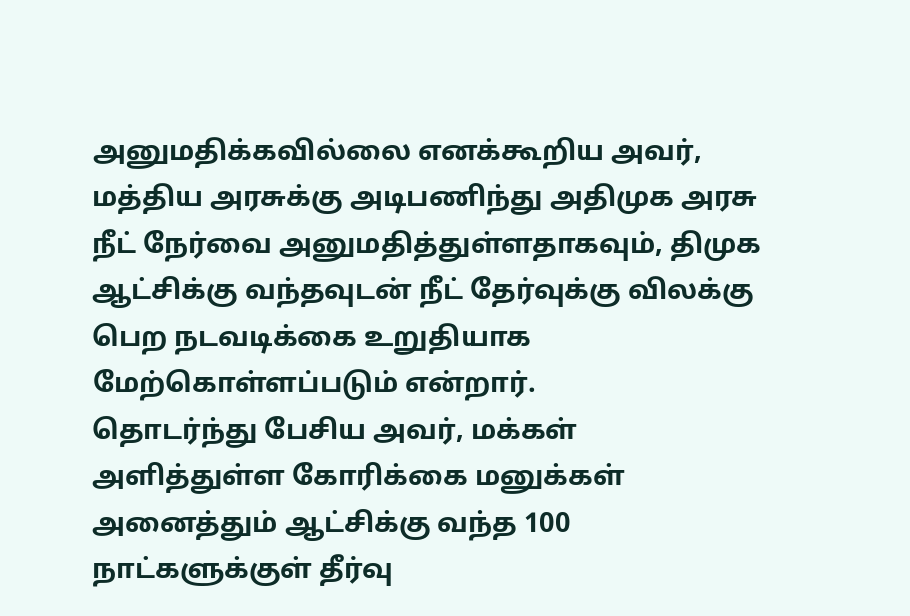அனுமதிக்கவில்லை எனக்கூறிய அவர், மத்திய அரசுக்கு அடிபணிந்து அதிமுக அரசு நீட் நேர்வை அனுமதித்துள்ளதாகவும், திமுக ஆட்சிக்கு வந்தவுடன் நீட் தேர்வுக்கு விலக்கு பெற நடவடிக்கை உறுதியாக மேற்கொள்ளப்படும் என்றார்.
தொடர்ந்து பேசிய அவர், மக்கள் அளித்துள்ள கோரிக்கை மனுக்கள் அனைத்தும் ஆட்சிக்கு வந்த 100 நாட்களுக்குள் தீர்வு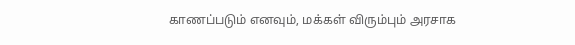காணப்படும் எனவும், மக்கள் விரும்பும் அரசாக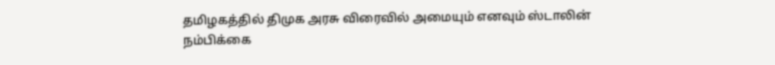தமிழகத்தில் திமுக அரசு விரைவில் அமையும் எனவும் ஸ்டாலின் நம்பிக்கை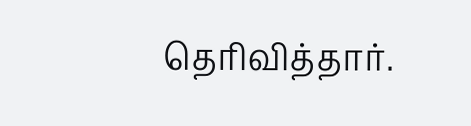தெரிவித்தார்.